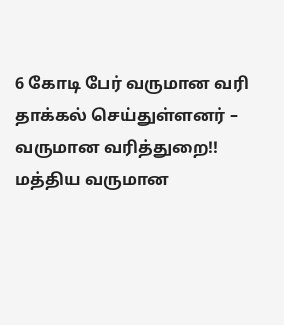6 கோடி பேர் வருமான வரி தாக்கல் செய்துள்ளனர் – வருமான வரித்துறை!!
மத்திய வருமான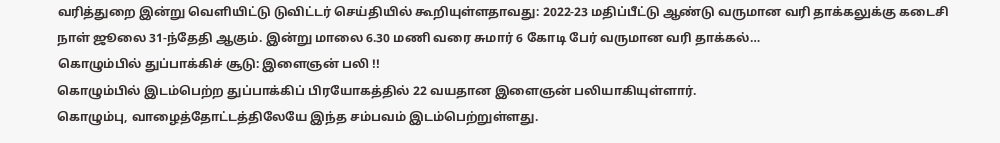வரித்துறை இன்று வெளியிட்டு டுவிட்டர் செய்தியில் கூறியுள்ளதாவது: 2022-23 மதிப்பீட்டு ஆண்டு வருமான வரி தாக்கலுக்கு கடைசி நாள் ஜூலை 31-ந்தேதி ஆகும். இன்று மாலை 6.30 மணி வரை சுமார் 6 கோடி பேர் வருமான வரி தாக்கல்…
கொழும்பில் துப்பாக்கிச் சூடு: இளைஞன் பலி !!
கொழும்பில் இடம்பெற்ற துப்பாக்கிப் பிரயோகத்தில் 22 வயதான இளைஞன் பலியாகியுள்ளார்.
கொழும்பு, வாழைத்தோட்டத்திலேயே இந்த சம்பவம் இடம்பெற்றுள்ளது.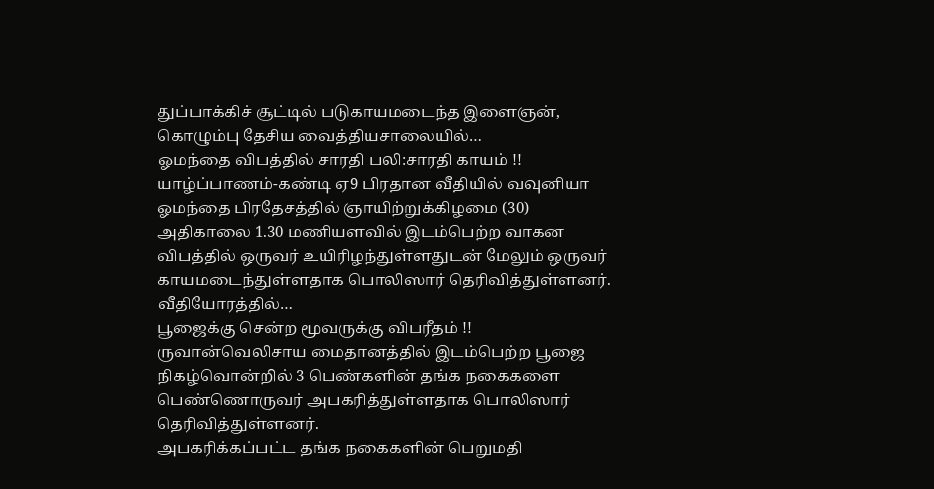துப்பாக்கிச் சூட்டில் படுகாயமடைந்த இளைஞன், கொழும்பு தேசிய வைத்தியசாலையில்…
ஓமந்தை விபத்தில் சாரதி பலி:சாரதி காயம் !!
யாழ்ப்பாணம்-கண்டி ஏ9 பிரதான வீதியில் வவுனியா ஓமந்தை பிரதேசத்தில் ஞாயிற்றுக்கிழமை (30) அதிகாலை 1.30 மணியளவில் இடம்பெற்ற வாகன விபத்தில் ஒருவர் உயிரிழந்துள்ளதுடன் மேலும் ஒருவர் காயமடைந்துள்ளதாக பொலிஸார் தெரிவித்துள்ளனர்.
வீதியோரத்தில்…
பூஜைக்கு சென்ற மூவருக்கு விபரீதம் !!
ருவான்வெலிசாய மைதானத்தில் இடம்பெற்ற பூஜை நிகழ்வொன்றில் 3 பெண்களின் தங்க நகைகளை பெண்ணொருவர் அபகரித்துள்ளதாக பொலிஸார் தெரிவித்துள்ளனர்.
அபகரிக்கப்பட்ட தங்க நகைகளின் பெறுமதி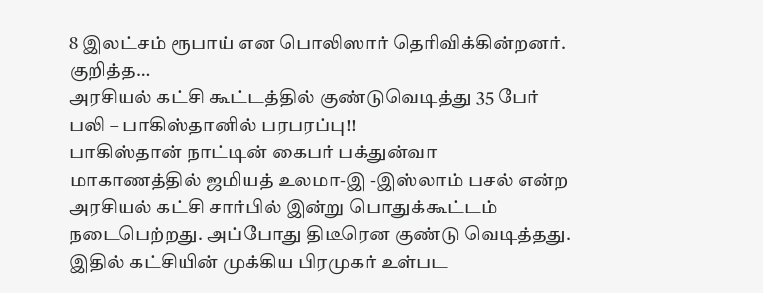8 இலட்சம் ரூபாய் என பொலிஸார் தெரிவிக்கின்றனர்.
குறித்த…
அரசியல் கட்சி கூட்டத்தில் குண்டுவெடித்து 35 பேர் பலி – பாகிஸ்தானில் பரபரப்பு!!
பாகிஸ்தான் நாட்டின் கைபர் பக்துன்வா மாகாணத்தில் ஜமியத் உலமா-இ -இஸ்லாம் பசல் என்ற அரசியல் கட்சி சார்பில் இன்று பொதுக்கூட்டம் நடைபெற்றது. அப்போது திடீரென குண்டு வெடித்தது. இதில் கட்சியின் முக்கிய பிரமுகர் உள்பட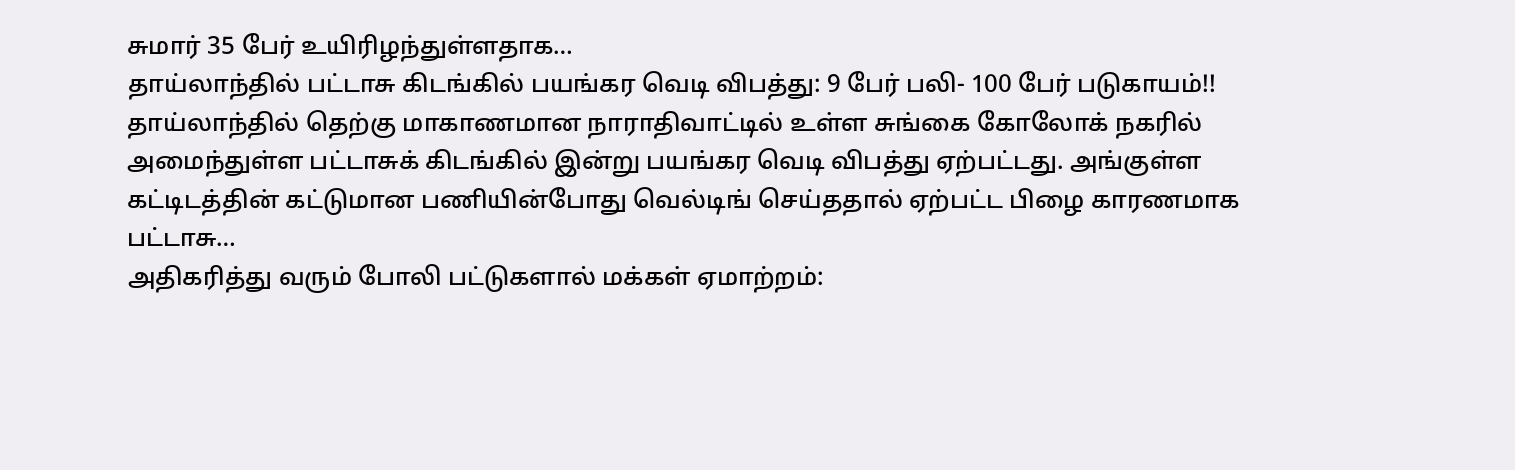சுமார் 35 பேர் உயிரிழந்துள்ளதாக…
தாய்லாந்தில் பட்டாசு கிடங்கில் பயங்கர வெடி விபத்து: 9 பேர் பலி- 100 பேர் படுகாயம்!!
தாய்லாந்தில் தெற்கு மாகாணமான நாராதிவாட்டில் உள்ள சுங்கை கோலோக் நகரில் அமைந்துள்ள பட்டாசுக் கிடங்கில் இன்று பயங்கர வெடி விபத்து ஏற்பட்டது. அங்குள்ள கட்டிடத்தின் கட்டுமான பணியின்போது வெல்டிங் செய்ததால் ஏற்பட்ட பிழை காரணமாக பட்டாசு…
அதிகரித்து வரும் போலி பட்டுகளால் மக்கள் ஏமாற்றம்: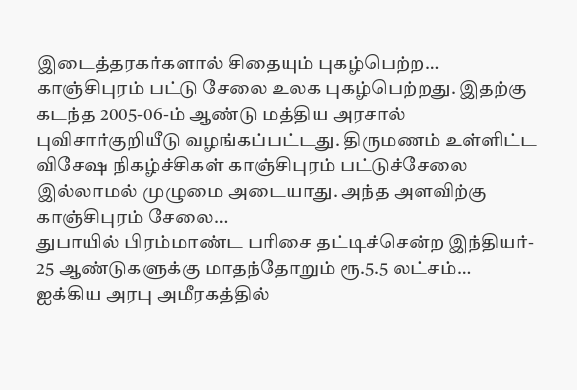இடைத்தரகர்களால் சிதையும் புகழ்பெற்ற…
காஞ்சிபுரம் பட்டு சேலை உலக புகழ்பெற்றது. இதற்கு கடந்த 2005-06-ம் ஆண்டு மத்திய அரசால் புவிசார்குறியீடு வழங்கப்பட்டது. திருமணம் உள்ளிட்ட விசேஷ நிகழ்ச்சிகள் காஞ்சிபுரம் பட்டுச்சேலை இல்லாமல் முழுமை அடையாது. அந்த அளவிற்கு காஞ்சிபுரம் சேலை…
துபாயில் பிரம்மாண்ட பரிசை தட்டிச்சென்ற இந்தியர்- 25 ஆண்டுகளுக்கு மாதந்தோறும் ரூ.5.5 லட்சம்…
ஐக்கிய அரபு அமீரகத்தில்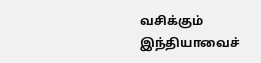வசிக்கும் இந்தியாவைச்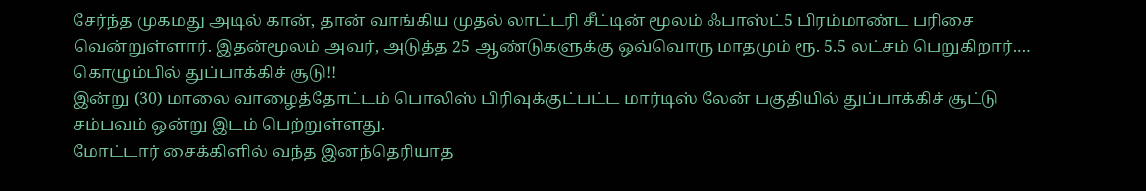சேர்ந்த முகமது அடில் கான், தான் வாங்கிய முதல் லாட்டரி சீட்டின் மூலம் ஃபாஸ்ட்5 பிரம்மாண்ட பரிசை வென்றுள்ளார். இதன்மூலம் அவர், அடுத்த 25 ஆண்டுகளுக்கு ஒவ்வொரு மாதமும் ரூ. 5.5 லட்சம் பெறுகிறார்.…
கொழும்பில் துப்பாக்கிச் சூடு!!
இன்று (30) மாலை வாழைத்தோட்டம் பொலிஸ் பிரிவுக்குட்பட்ட மார்டிஸ் லேன் பகுதியில் துப்பாக்கிச் சூட்டு சம்பவம் ஒன்று இடம் பெற்றுள்ளது.
மோட்டார் சைக்கிளில் வந்த இனந்தெரியாத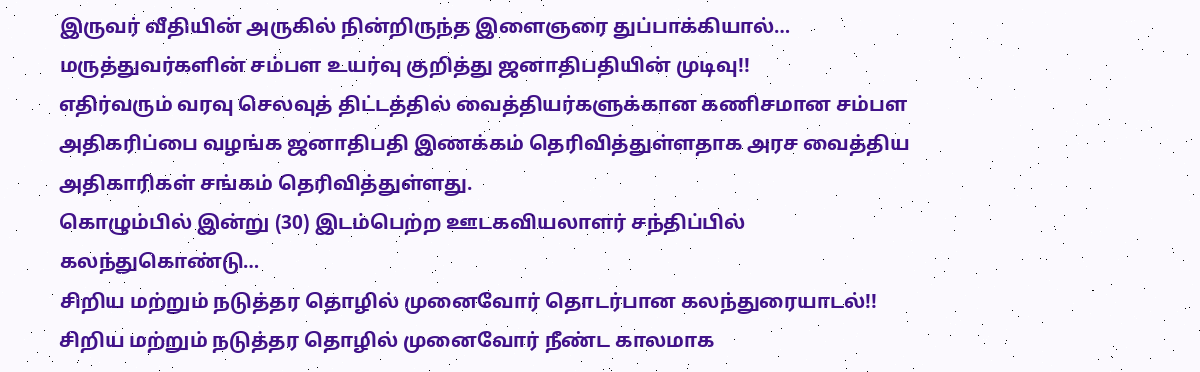இருவர் வீதியின் அருகில் நின்றிருந்த இளைஞரை துப்பாக்கியால்…
மருத்துவர்களின் சம்பள உயர்வு குறித்து ஜனாதிபதியின் முடிவு!!
எதிர்வரும் வரவு செலவுத் திட்டத்தில் வைத்தியர்களுக்கான கணிசமான சம்பள அதிகரிப்பை வழங்க ஜனாதிபதி இணக்கம் தெரிவித்துள்ளதாக அரச வைத்திய அதிகாரிகள் சங்கம் தெரிவித்துள்ளது.
கொழும்பில் இன்று (30) இடம்பெற்ற ஊடகவியலாளர் சந்திப்பில் கலந்துகொண்டு…
சிறிய மற்றும் நடுத்தர தொழில் முனைவோர் தொடர்பான கலந்துரையாடல்!!
சிறிய மற்றும் நடுத்தர தொழில் முனைவோர் நீண்ட காலமாக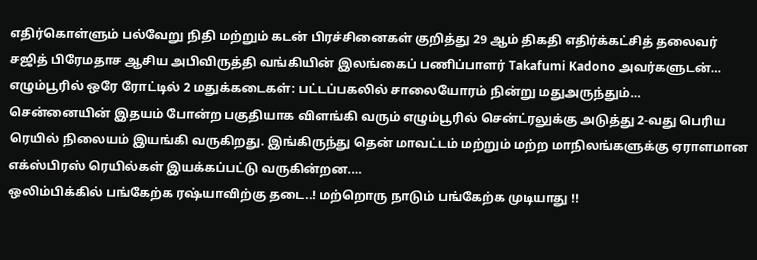எதிர்கொள்ளும் பல்வேறு நிதி மற்றும் கடன் பிரச்சினைகள் குறித்து 29 ஆம் திகதி எதிர்க்கட்சித் தலைவர் சஜித் பிரேமதாச ஆசிய அபிவிருத்தி வங்கியின் இலங்கைப் பணிப்பாளர் Takafumi Kadono அவர்களுடன்…
எழும்பூரில் ஒரே ரோட்டில் 2 மதுக்கடைகள்: பட்டப்பகலில் சாலையோரம் நின்று மதுஅருந்தும்…
சென்னையின் இதயம் போன்ற பகுதியாக விளங்கி வரும் எழும்பூரில் சென்ட்ரலுக்கு அடுத்து 2-வது பெரிய ரெயில் நிலையம் இயங்கி வருகிறது. இங்கிருந்து தென் மாவட்டம் மற்றும் மற்ற மாநிலங்களுக்கு ஏராளமான எக்ஸ்பிரஸ் ரெயில்கள் இயக்கப்பட்டு வருகின்றன.…
ஒலிம்பிக்கில் பங்கேற்க ரஷ்யாவிற்கு தடை..! மற்றொரு நாடும் பங்கேற்க முடியாது !!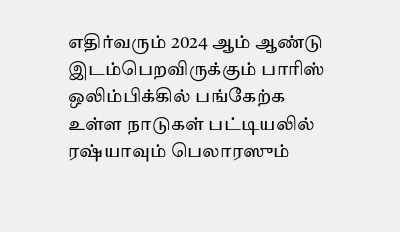எதிர்வரும் 2024 ஆம் ஆண்டு இடம்பெறவிருக்கும் பாரிஸ் ஒலிம்பிக்கில் பங்கேற்க உள்ள நாடுகள் பட்டியலில் ரஷ்யாவும் பெலாரஸும்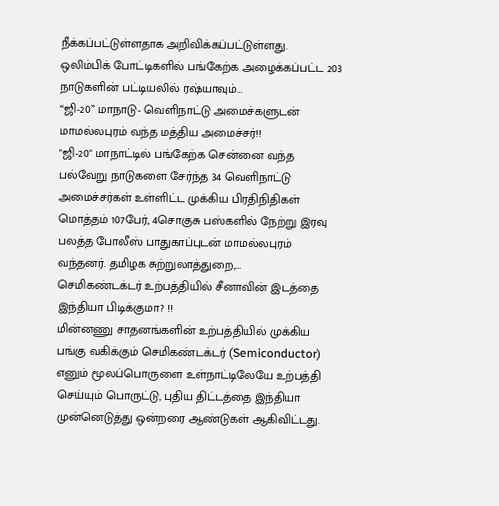நீக்கப்பட்டுள்ளதாக அறிவிக்கப்பட்டுள்ளது.
ஒலிம்பிக் போட்டிகளில் பங்கேற்க அழைக்கப்பட்ட 203 நாடுகளின் பட்டியலில் ரஷ்யாவும்…
“ஜி-20” மாநாடு- வெளிநாட்டு அமைச்களுடன் மாமல்லபுரம் வந்த மத்திய அமைச்சர்!!
"ஜி-20" மாநாட்டில் பங்கேற்க சென்னை வந்த பல்வேறு நாடுகளை சேர்ந்த 34 வெளிநாட்டு அமைச்சர்கள் உள்ளிட்ட முக்கிய பிரதிநிதிகள் மொத்தம் 107பேர், 4சொகுசு பஸ்களில் நேற்று இரவு பலத்த போலீஸ் பாதுகாப்புடன் மாமல்லபுரம் வந்தனர். தமிழக சுற்றுலாத்துறை,…
செமிகண்டக்டர் உற்பத்தியில் சீனாவின் இடத்தை இந்தியா பிடிக்குமா? !!
மின்னணு சாதனங்களின் உற்பத்தியில் முக்கிய பங்கு வகிக்கும் செமிகண்டக்டர் (Semiconductor) எனும் மூலப்பொருளை உள்நாட்டிலேயே உற்பத்தி செய்யும் பொருட்டு, புதிய திட்டத்தை இந்தியா முன்னெடுத்து ஒன்றரை ஆண்டுகள் ஆகிவிட்டது.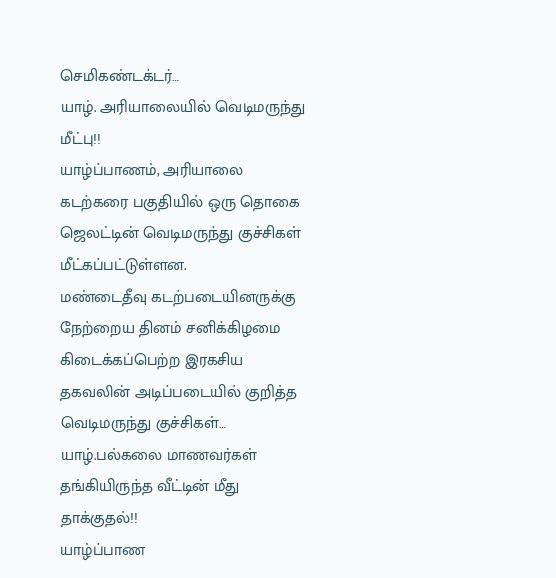செமிகண்டக்டர்…
யாழ். அரியாலையில் வெடிமருந்து மீட்பு!!
யாழ்ப்பாணம், அரியாலை கடற்கரை பகுதியில் ஒரு தொகை ஜெலட்டின் வெடிமருந்து குச்சிகள் மீட்கப்பட்டுள்ளன.
மண்டைதீவு கடற்படையினருக்கு நேற்றைய தினம் சனிக்கிழமை கிடைக்கப்பெற்ற இரகசிய தகவலின் அடிப்படையில் குறித்த வெடிமருந்து குச்சிகள்…
யாழ்.பல்கலை மாணவர்கள் தங்கியிருந்த வீட்டின் மீது தாக்குதல்!!
யாழ்ப்பாண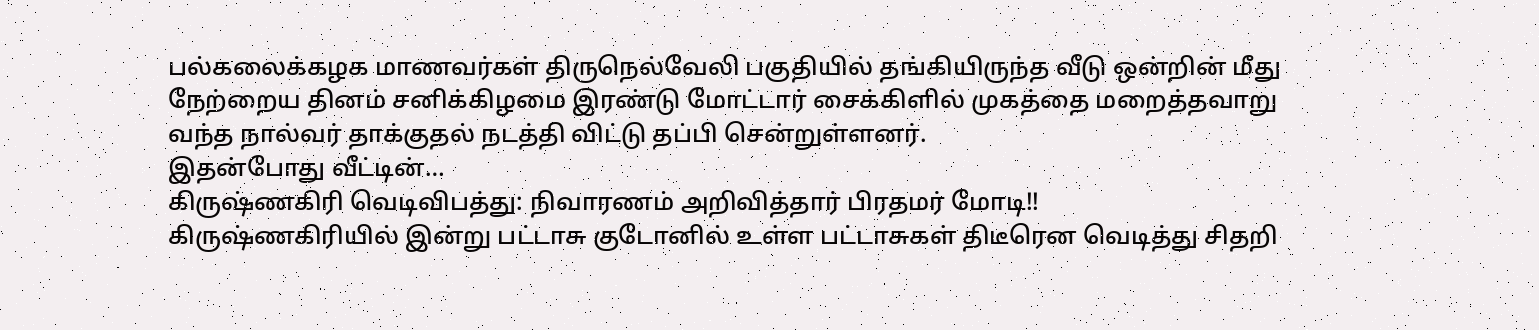பல்கலைக்கழக மாணவர்கள் திருநெல்வேலி பகுதியில் தங்கியிருந்த வீடு ஒன்றின் மீது நேற்றைய தினம் சனிக்கிழமை இரண்டு மோட்டார் சைக்கிளில் முகத்தை மறைத்தவாறு வந்த நால்வர் தாக்குதல் நடத்தி விட்டு தப்பி சென்றுள்ளனர்.
இதன்போது வீட்டின்…
கிருஷ்ணகிரி வெடிவிபத்து: நிவாரணம் அறிவித்தார் பிரதமர் மோடி!!
கிருஷ்ணகிரியில் இன்று பட்டாசு குடோனில் உள்ள பட்டாசுகள் திடீரென வெடித்து சிதறி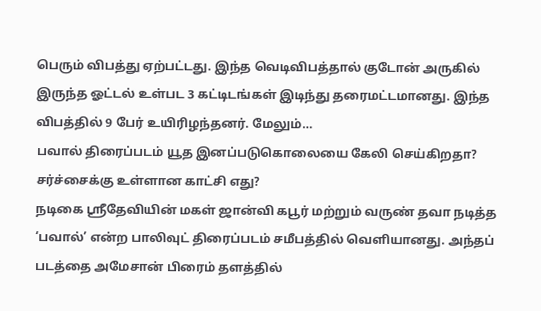பெரும் விபத்து ஏற்பட்டது. இந்த வெடிவிபத்தால் குடோன் அருகில் இருந்த ஓட்டல் உள்பட 3 கட்டிடங்கள் இடிந்து தரைமட்டமானது. இந்த விபத்தில் 9 பேர் உயிரிழந்தனர். மேலும்…
பவால் திரைப்படம் யூத இனப்படுகொலையை கேலி செய்கிறதா? சர்ச்சைக்கு உள்ளான காட்சி எது?
நடிகை ஸ்ரீதேவியின் மகள் ஜான்வி கபூர் மற்றும் வருண் தவா நடித்த ‘பவால்’ என்ற பாலிவுட் திரைப்படம் சமீபத்தில் வெளியானது. அந்தப் படத்தை அமேசான் பிரைம் தளத்தில்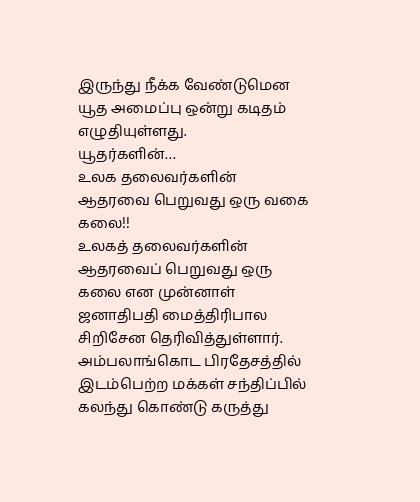இருந்து நீக்க வேண்டுமென யூத அமைப்பு ஒன்று கடிதம் எழுதியுள்ளது.
யூதர்களின்…
உலக தலைவர்களின் ஆதரவை பெறுவது ஒரு வகை கலை!!
உலகத் தலைவர்களின் ஆதரவைப் பெறுவது ஒரு கலை என முன்னாள் ஜனாதிபதி மைத்திரிபால சிறிசேன தெரிவித்துள்ளார்.
அம்பலாங்கொட பிரதேசத்தில் இடம்பெற்ற மக்கள் சந்திப்பில் கலந்து கொண்டு கருத்து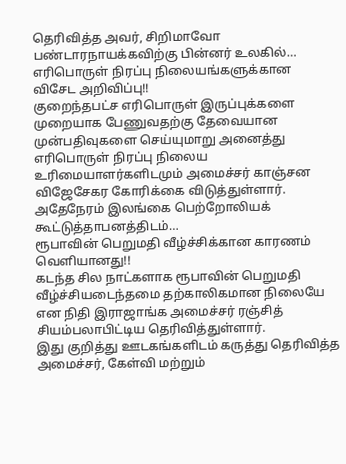தெரிவித்த அவர், சிறிமாவோ பண்டாரநாயக்கவிற்கு பின்னர் உலகில்…
எரிபொருள் நிரப்பு நிலையங்களுக்கான விசேட அறிவிப்பு!!
குறைந்தபட்ச எரிபொருள் இருப்புக்களை முறையாக பேணுவதற்கு தேவையான முன்பதிவுகளை செய்யுமாறு அனைத்து எரிபொருள் நிரப்பு நிலைய உரிமையாளர்களிடமும் அமைச்சர் காஞ்சன விஜேசேகர கோரிக்கை விடுத்துள்ளார்.
அதேநேரம் இலங்கை பெற்றோலியக் கூட்டுத்தாபனத்திடம்…
ரூபாவின் பெறுமதி வீழ்ச்சிக்கான காரணம் வௌியானது!!
கடந்த சில நாட்களாக ரூபாவின் பெறுமதி வீழ்ச்சியடைந்தமை தற்காலிகமான நிலையே என நிதி இராஜாங்க அமைச்சர் ரஞ்சித் சியம்பலாபிட்டிய தெரிவித்துள்ளார்.
இது குறித்து ஊடகங்களிடம் கருத்து தெரிவித்த அமைச்சர், கேள்வி மற்றும்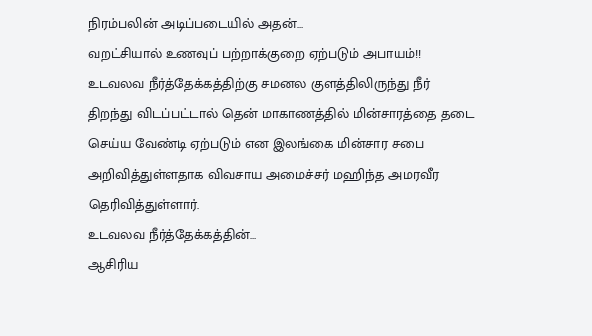நிரம்பலின் அடிப்படையில் அதன்…
வறட்சியால் உணவுப் பற்றாக்குறை ஏற்படும் அபாயம்!!
உடவலவ நீர்த்தேக்கத்திற்கு சமனல குளத்திலிருந்து நீர் திறந்து விடப்பட்டால் தென் மாகாணத்தில் மின்சாரத்தை தடை செய்ய வேண்டி ஏற்படும் என இலங்கை மின்சார சபை அறிவித்துள்ளதாக விவசாய அமைச்சர் மஹிந்த அமரவீர தெரிவித்துள்ளார்.
உடவலவ நீர்த்தேக்கத்தின்…
ஆசிரிய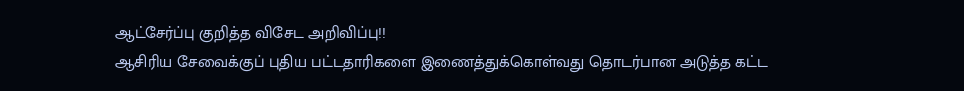ஆட்சேர்ப்பு குறித்த விசேட அறிவிப்பு!!
ஆசிரிய சேவைக்குப் புதிய பட்டதாரிகளை இணைத்துக்கொள்வது தொடர்பான அடுத்த கட்ட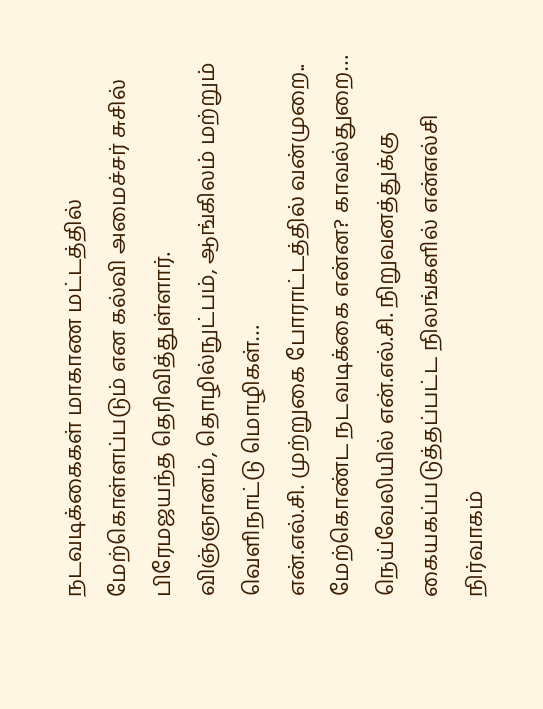நடவடிக்கைகள் மாகாண மட்டத்தில் மேற்கொள்ளப்படும் என கல்வி அமைச்சர் சுசில் பிரேமஜயந்த தெரிவித்துள்ளார்.
விஞ்ஞானம், தொழில்நுட்பம், ஆங்கிலம் மற்றும் வெளிநாட்டு மொழிகள்…
என்.எல்.சி. முற்றுகை போராட்டத்தில் வன்முறை.. மேற்கொண்ட நடவடிக்கை என்ன? காவல்துறை…
நெய்வேலியில் என்.எல்.சி. நிறுவனத்துக்கு கையகப்படுத்தப்பட்ட நிலங்களில் என்எல்சி நிர்வாகம்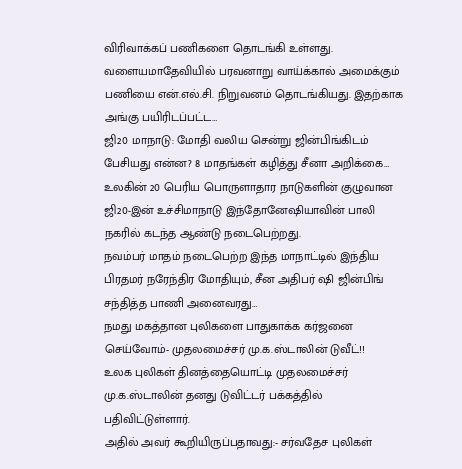விரிவாக்கப் பணிகளை தொடங்கி உள்ளது. வளையமாதேவியில் பரவனாறு வாய்க்கால் அமைக்கும் பணியை என்.எல்.சி. நிறுவனம் தொடங்கியது. இதற்காக அங்கு பயிரிடப்பட்ட…
ஜி20 மாநாடு: மோதி வலிய சென்று ஜின்பிங்கிடம் பேசியது என்ன? 8 மாதங்கள் கழித்து சீனா அறிக்கை…
உலகின் 20 பெரிய பொருளாதார நாடுகளின் குழுவான ஜி20-இன் உச்சிமாநாடு இந்தோனேஷியாவின் பாலி நகரில் கடந்த ஆண்டு நடைபெற்றது.
நவம்பர் மாதம் நடைபெற்ற இந்த மாநாட்டில் இந்திய பிரதமர் நரேந்திர மோதியும், சீன அதிபர் ஷி ஜின்பிங் சந்தித்த பாணி அனைவரது…
நமது மகத்தான புலிகளை பாதுகாக்க கர்ஜனை செய்வோம்- முதலமைச்சர் மு.க.ஸ்டாலின் டுவீட்!!
உலக புலிகள் தினத்தையொட்டி முதலமைச்சர் மு.க.ஸ்டாலின் தனது டுவிட்டர் பக்கத்தில் பதிவிட்டுள்ளார்.
அதில் அவர் கூறியிருப்பதாவது:- சர்வதேச புலிகள்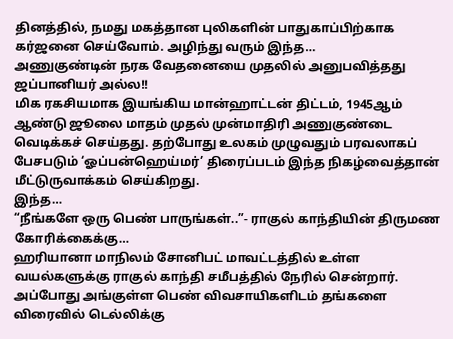தினத்தில், நமது மகத்தான புலிகளின் பாதுகாப்பிற்காக கர்ஜனை செய்வோம். அழிந்து வரும் இந்த…
அணுகுண்டின் நரக வேதனையை முதலில் அனுபவித்தது ஜப்பானியர் அல்ல!!
மிக ரகசியமாக இயங்கிய மான்ஹாட்டன் திட்டம், 1945ஆம் ஆண்டு ஜூலை மாதம் முதல் முன்மாதிரி அணுகுண்டை வெடிக்கச் செய்தது. தற்போது உலகம் முழுவதும் பரவலாகப் பேசபடும் ‘ஓப்பன்ஹெய்மர்’ திரைப்படம் இந்த நிகழ்வைத்தான் மீட்டுருவாக்கம் செய்கிறது.
இந்த…
“நீங்களே ஒரு பெண் பாருங்கள்..”- ராகுல் காந்தியின் திருமண கோரிக்கைக்கு…
ஹரியானா மாநிலம் சோனிபட் மாவட்டத்தில் உள்ள வயல்களுக்கு ராகுல் காந்தி சமீபத்தில் நேரில் சென்றார். அப்போது அங்குள்ள பெண் விவசாயிகளிடம் தங்களை விரைவில் டெல்லிக்கு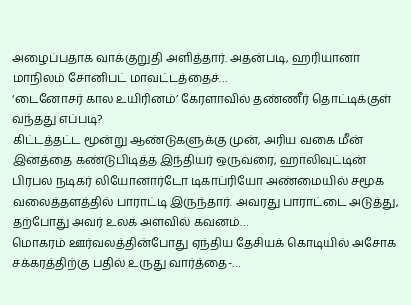அழைப்பதாக வாக்குறுதி அளித்தார். அதன்படி, ஹரியானா மாநிலம் சோனிபட் மாவட்டத்தைச்…
‘டைனோசர் கால உயிரினம்’ கேரளாவில் தண்ணீர் தொட்டிக்குள் வந்தது எப்படி?
கிட்டத்தட்ட மூன்று ஆண்டுகளுக்கு முன், அரிய வகை மீன் இனத்தை கண்டுபிடித்த இந்தியர் ஒருவரை, ஹாலிவுட்டின் பிரபல நடிகர் லியோனார்டோ டிகாப்ரியோ அண்மையில் சமூக வலைத்தளத்தில் பாராட்டி இருந்தார். அவரது பாராட்டை அடுத்து, தற்போது அவர் உலக அளவில் கவனம்…
மொகரம் ஊர்வலத்தின்போது ஏந்திய தேசியக் கொடியில் அசோக சக்கரத்திற்கு பதில் உருது வார்த்தை-…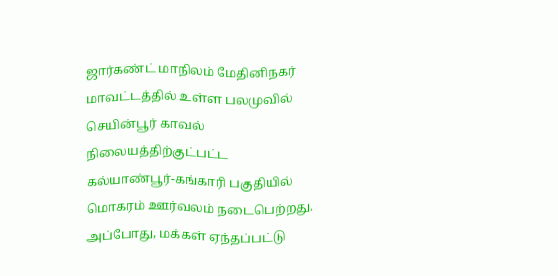ஜார்கண்ட் மாநிலம் மேதினிநகர் மாவட்டத்தில் உள்ள பலமுவில் செயின்பூர் காவல் நிலையத்திற்குட்பட்ட கல்யாண்பூர்-கங்காரி பகுதியில் மொகரம் ஊர்வலம் நடைபெற்றது. அப்போது, மக்கள் ஏந்தப்பட்டு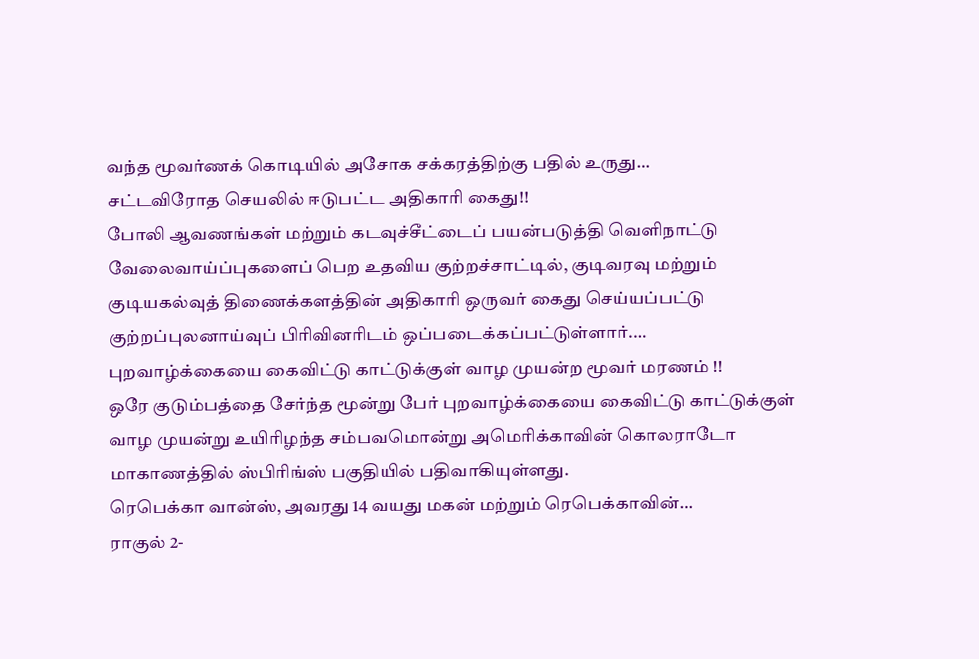வந்த மூவர்ணக் கொடியில் அசோக சக்கரத்திற்கு பதில் உருது…
சட்டவிரோத செயலில் ஈடுபட்ட அதிகாரி கைது!!
போலி ஆவணங்கள் மற்றும் கடவுச்சீட்டைப் பயன்படுத்தி வெளிநாட்டு வேலைவாய்ப்புகளைப் பெற உதவிய குற்றச்சாட்டில், குடிவரவு மற்றும் குடியகல்வுத் திணைக்களத்தின் அதிகாரி ஒருவர் கைது செய்யப்பட்டு குற்றப்புலனாய்வுப் பிரிவினரிடம் ஒப்படைக்கப்பட்டுள்ளார்.…
புறவாழ்க்கையை கைவிட்டு காட்டுக்குள் வாழ முயன்ற மூவர் மரணம் !!
ஒரே குடும்பத்தை சேர்ந்த மூன்று பேர் புறவாழ்க்கையை கைவிட்டு காட்டுக்குள் வாழ முயன்று உயிரிழந்த சம்பவமொன்று அமெரிக்காவின் கொலராடோ மாகாணத்தில் ஸ்பிரிங்ஸ் பகுதியில் பதிவாகியுள்ளது.
ரெபெக்கா வான்ஸ், அவரது 14 வயது மகன் மற்றும் ரெபெக்காவின்…
ராகுல் 2-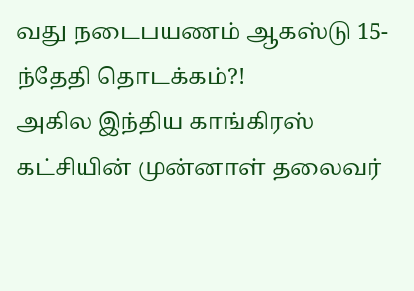வது நடைபயணம் ஆகஸ்டு 15-ந்தேதி தொடக்கம்?!
அகில இந்திய காங்கிரஸ் கட்சியின் முன்னாள் தலைவர்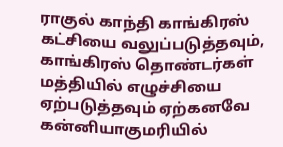ராகுல் காந்தி காங்கிரஸ் கட்சியை வலுப்படுத்தவும், காங்கிரஸ் தொண்டர்கள் மத்தியில் எழுச்சியை ஏற்படுத்தவும் ஏற்கனவே கன்னியாகுமரியில்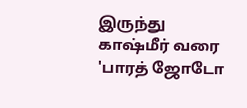இருந்து காஷ்மீர் வரை 'பாரத் ஜோடோ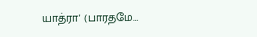யாத்ரா' (பாரதமே…